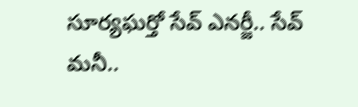సూర్యఘర్తో సేవ్ ఎనర్జీ.. సేవ్ మనీ..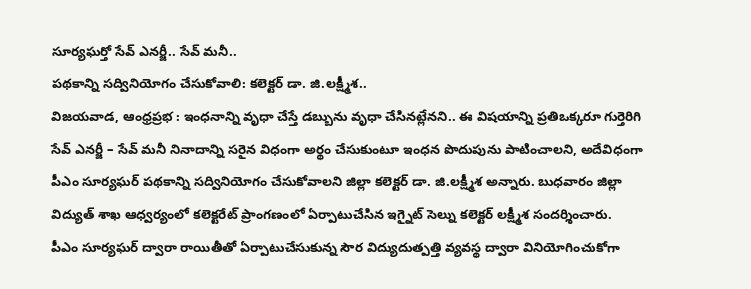సూర్యఘర్తో సేవ్ ఎనర్జీ.. సేవ్ మనీ..
పథకాన్ని సద్వినియోగం చేసుకోవాలి: కలెక్టర్ డా. జి.లక్ష్మీశ..
విజయవాడ, ఆంధ్రప్రభ : ఇంధనాన్ని వృధా చేస్తే డబ్బును వృధా చేసినట్లేనని.. ఈ విషయాన్ని ప్రతిఒక్కరూ గుర్తెరిగి సేవ్ ఎనర్జీ – సేవ్ మనీ నినాదాన్ని సరైన విధంగా అర్థం చేసుకుంటూ ఇంధన పొదుపును పాటించాలని, అదేవిధంగా పీఎం సూర్యఘర్ పథకాన్ని సద్వినియోగం చేసుకోవాలని జిల్లా కలెక్టర్ డా. జి.లక్ష్మీశ అన్నారు. బుధవారం జిల్లా విద్యుత్ శాఖ ఆధ్వర్యంలో కలెక్టరేట్ ప్రాంగణంలో ఏర్పాటుచేసిన ఇగ్నైట్ సెల్ను కలెక్టర్ లక్ష్మీశ సందర్శించారు.
పీఎం సూర్యఘర్ ద్వారా రాయితీతో ఏర్పాటుచేసుకున్న సౌర విద్యుదుత్పత్తి వ్యవస్థ ద్వారా వినియోగించుకోగా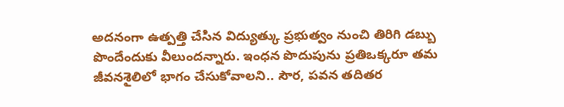అదనంగా ఉత్పత్తి చేసిన విద్యుత్కు ప్రభుత్వం నుంచి తిరిగి డబ్బు పొందేందుకు వీలుందన్నారు. ఇంధన పొదుపును ప్రతిఒక్కరూ తమ జీవనశైలిలో భాగం చేసుకోవాలని.. సౌర, పవన తదితర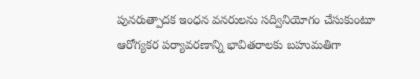పునరుత్పాదక ఇంధన వనరులను సద్వినియోగం చేసుకుంటూ ఆరోగ్యకర పర్యావరణాన్ని భావితరాలకు బహుమతిగా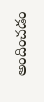అందించడం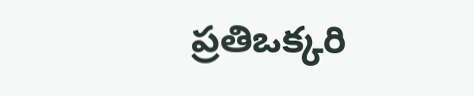ప్రతిఒక్కరి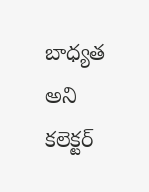బాధ్యత అని కలెక్టర్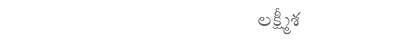లక్ష్మీశ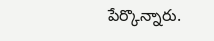పేర్కొన్నారు.